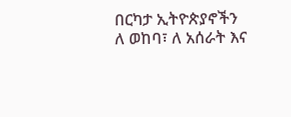በርካታ ኢትዮጵያኖችን ለ ወከባ፣ ለ አሰራት እና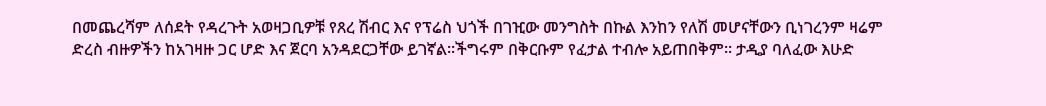በመጨረሻም ለሰደት የዳረጉት አወዛጋቢዎቹ የጸረ ሽብር እና የፕሬስ ህጎች በገዢው መንግስት በኩል እንከን የለሽ መሆናቸውን ቢነገረንም ዛሬም ድረስ ብዙዎችን ከአገዛዙ ጋር ሆድ እና ጀርባ አንዳደርጋቸው ይገኛል።ችግሩም በቅርቡም የፈታል ተብሎ አይጠበቅም። ታዲያ ባለፈው እሁድ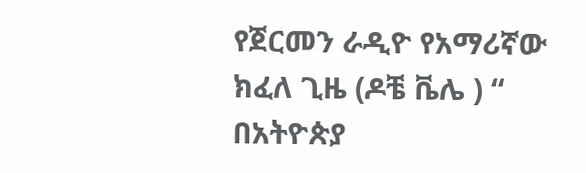የጀርመን ራዲዮ የአማሪኛው ክፈለ ጊዜ (ዶቼ ቬሌ ) “ በአትዮጵያ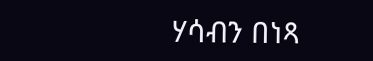ሃሳብን በነጻ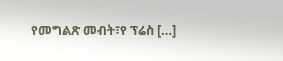የመግልጽ መብት፣የ ፕሬስ […]